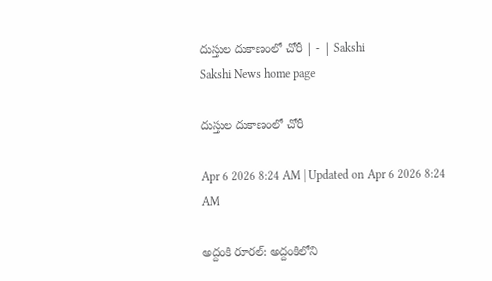దుస్తుల దుకాణంలో చోరీ | - | Sakshi
Sakshi News home page

దుస్తుల దుకాణంలో చోరీ

Apr 6 2026 8:24 AM | Updated on Apr 6 2026 8:24 AM

అద్దంకి రూరల్‌: అద్దంకిలోని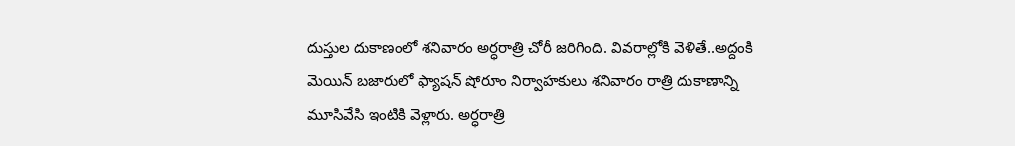దుస్తుల దుకాణంలో శనివారం అర్ధరాత్రి చోరీ జరిగింది. వివరాల్లోకి వెళితే..అద్దంకి మెయిన్‌ బజారులో ఫ్యాషన్‌ షోరూం నిర్వాహకులు శనివారం రాత్రి దుకాణాన్ని మూసివేసి ఇంటికి వెళ్లారు. అర్ధరాత్రి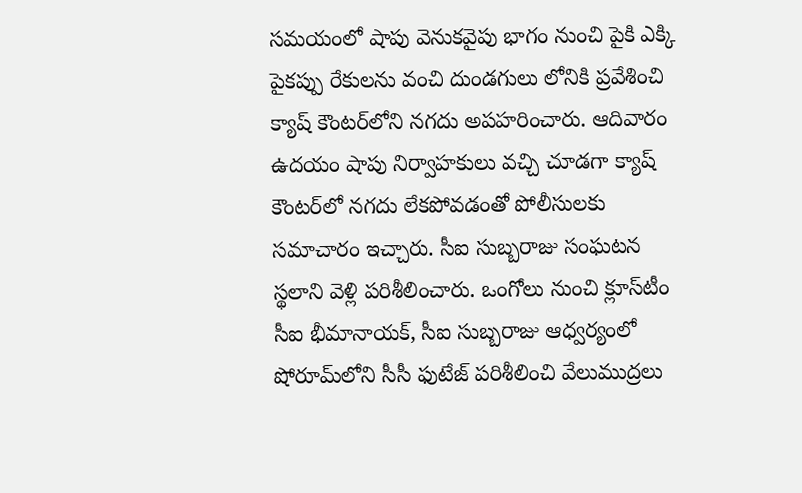సమయంలో షాపు వెనుకవైపు భాగం నుంచి పైకి ఎక్కి పైకప్పు రేకులను వంచి దుండగులు లోనికి ప్రవేశించి క్యాష్‌ కౌంటర్‌లోని నగదు అపహరించారు. ఆదివారం ఉదయం షాపు నిర్వాహకులు వచ్చి చూడగా క్యాష్‌ కౌంటర్‌లో నగదు లేకపోవడంతో పోలీసులకు సమాచారం ఇచ్చారు. సీఐ సుబ్బరాజు సంఘటన స్థలాని వెళ్లి పరిశీలించారు. ఒంగోలు నుంచి క్లూస్‌టీం సీఐ భీమానాయక్‌, సీఐ సుబ్బరాజు ఆధ్వర్యంలో షోరూమ్‌లోని సీసీ ఫుటేజ్‌ పరిశీలించి వేలుముద్రలు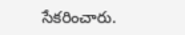సేకరించారు.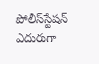పోలీస్‌స్టేషన్‌ ఎదురుగా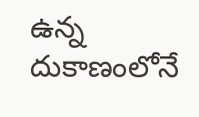ఉన్న దుకాణంలోనే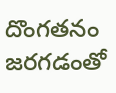దొంగతనం జరగడంతో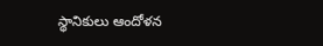స్థానికులు ఆందోళన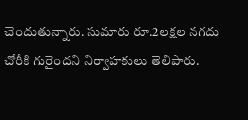చెందుతున్నారు. సుమారు రూ.2లక్షల నగదు చోరీకి గురైందని నిర్వాహకులు తెలిపారు.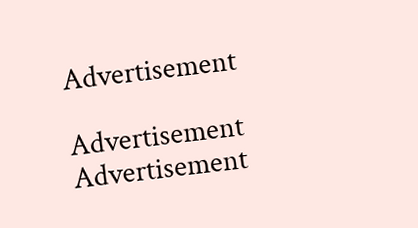Advertisement

Advertisement
Advertisement